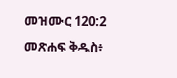መዝሙር 120:2 መጽሐፍ ቅዱስ፥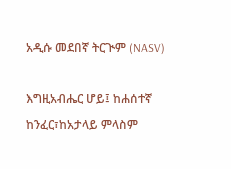አዲሱ መደበኛ ትርጒም (NASV)

እግዚአብሔር ሆይ፤ ከሐሰተኛ ከንፈር፣ከአታላይ ምላስም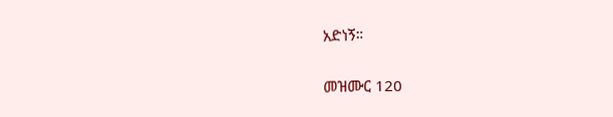አድነኝ።

መዝሙር 120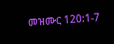መዝሙር 120:1-7